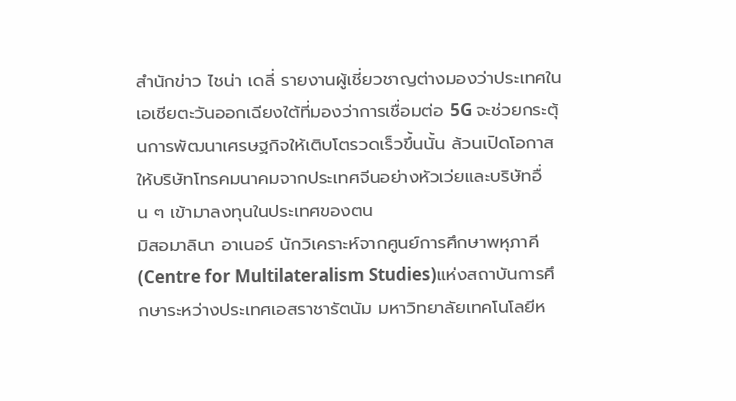สำนักข่าว ไชน่า เดลี่ รายงานผู้เชี่ยวชาญต่างมองว่าประเทศในเอเชียตะวันออกเฉียงใต้ที่มองว่าการเชื่อมต่อ 5G จะช่วยกระตุ้นการพัฒนาเศรษฐกิจให้เติบโตรวดเร็วขึ้นนั้น ล้วนเปิดโอกาสให้บริษัทโทรคมนาคมจากประเทศจีนอย่างหัวเว่ยและบริษัทอื่น ๆ เข้ามาลงทุนในประเทศของตน
มิสอมาลินา อาเนอร์ นักวิเคราะห์จากศูนย์การศึกษาพหุภาคี (Centre for Multilateralism Studies)แห่งสถาบันการศึกษาระหว่างประเทศเอสราชารัตนัม มหาวิทยาลัยเทคโนโลยีห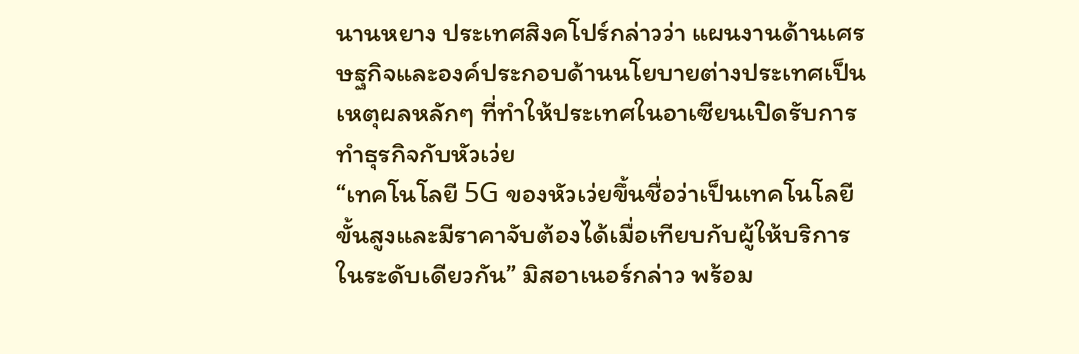นานหยาง ประเทศสิงคโปร์กล่าวว่า แผนงานด้านเศรษฐกิจและองค์ประกอบด้านนโยบายต่างประเทศเป็นเหตุผลหลักๆ ที่ทำให้ประเทศในอาเซียนเปิดรับการทำธุรกิจกับหัวเว่ย
“เทคโนโลยี 5G ของหัวเว่ยขึ้นชื่อว่าเป็นเทคโนโลยีขั้นสูงและมีราคาจับต้องได้เมื่อเทียบกับผู้ให้บริการในระดับเดียวกัน” มิสอาเนอร์กล่าว พร้อม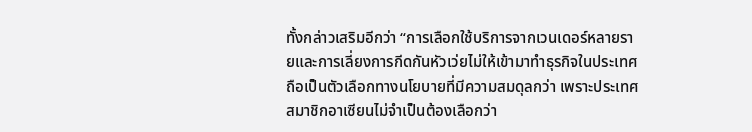ทั้งกล่าวเสริมอีกว่า “การเลือกใช้บริการจากเวนเดอร์หลายรายและการเลี่ยงการกีดกันหัวเว่ยไม่ให้เข้ามาทำธุรกิจในประเทศถือเป็นตัวเลือกทางนโยบายที่มีความสมดุลกว่า เพราะประเทศสมาชิกอาเซียนไม่จำเป็นต้องเลือกว่า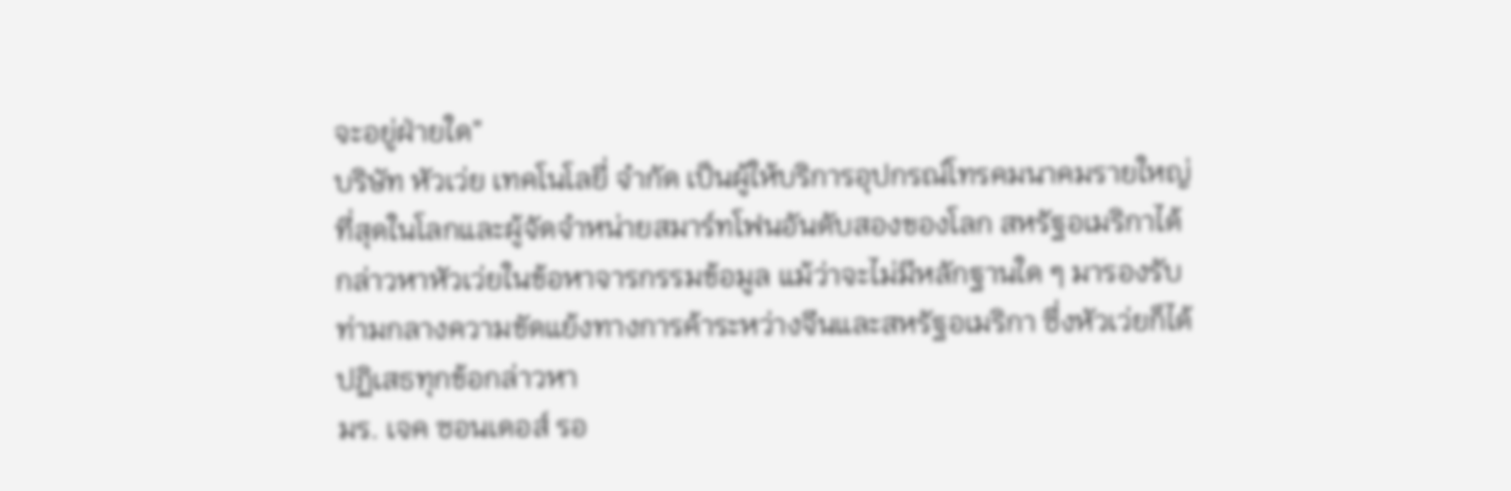จะอยู่ฝ่ายใด”
บริษัท หัวเว่ย เทคโนโลยี่ จำกัด เป็นผู้ให้บริการอุปกรณ์โทรคมนาคมรายใหญ่ที่สุดในโลกและผู้จัดจำหน่ายสมาร์ทโฟนอันดับสองของโลก สหรัฐอเมริกาได้กล่าวหาหัวเว่ยในข้อหาจารกรรมข้อมูล แม้ว่าจะไม่มีหลักฐานใด ๆ มารองรับ ท่ามกลางความขัดแย้งทางการค้าระหว่างจีนและสหรัฐอเมริกา ซึ่งหัวเว่ยก็ได้ปฏิเสธทุกข้อกล่าวหา
มร. เจค ซอนเดอส์ รอ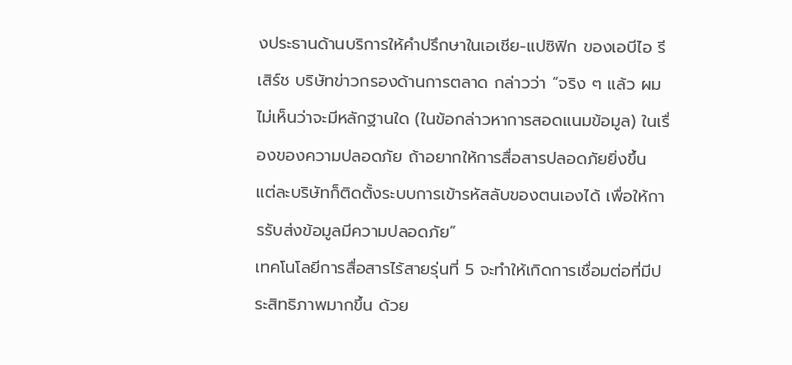งประธานด้านบริการให้คำปรึกษาในเอเชีย-แปซิฟิก ของเอบีไอ รีเสิร์ช บริษัทข่าวกรองด้านการตลาด กล่าวว่า “จริง ๆ แล้ว ผมไม่เห็นว่าจะมีหลักฐานใด (ในข้อกล่าวหาการสอดแนมข้อมูล) ในเรื่องของความปลอดภัย ถ้าอยากให้การสื่อสารปลอดภัยยิ่งขึ้น แต่ละบริษัทก็ติดตั้งระบบการเข้ารหัสลับของตนเองได้ เพื่อให้การรับส่งข้อมูลมีความปลอดภัย”
เทคโนโลยีการสื่อสารไร้สายรุ่นที่ 5 จะทำให้เกิดการเชื่อมต่อที่มีประสิทธิภาพมากขึ้น ด้วย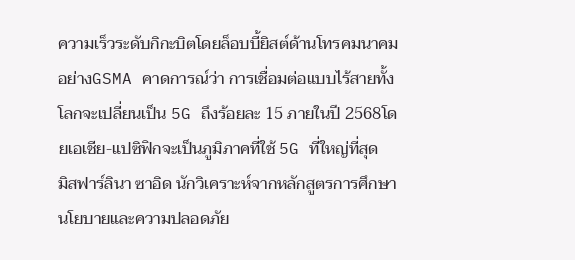ความเร็วระดับกิกะบิตโดยล็อบบี้ยิสต์ด้านโทรคมนาคมอย่างGSMA คาดการณ์ว่า การเชื่อมต่อแบบไร้สายทั้งโลกจะเปลี่ยนเป็น 5G ถึงร้อยละ 15 ภายในปี 2568โดยเอเชีย-แปซิฟิกจะเป็นภูมิภาคที่ใช้ 5G ที่ใหญ่ที่สุด
มิสฟาร์ลินา ซาอิด นักวิเคราะห์จากหลักสูตรการศึกษานโยบายและความปลอดภัย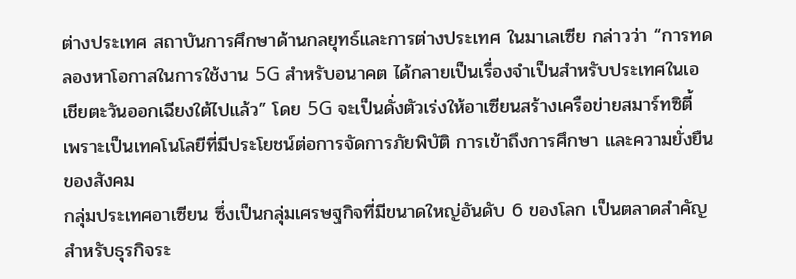ต่างประเทศ สถาบันการศึกษาด้านกลยุทธ์และการต่างประเทศ ในมาเลเซีย กล่าวว่า “การทดลองหาโอกาสในการใช้งาน 5G สำหรับอนาคต ได้กลายเป็นเรื่องจำเป็นสำหรับประเทศในเอเชียตะวันออกเฉียงใต้ไปแล้ว” โดย 5G จะเป็นดั่งตัวเร่งให้อาเซียนสร้างเครือข่ายสมาร์ทซิตี้ เพราะเป็นเทคโนโลยีที่มีประโยชน์ต่อการจัดการภัยพิบัติ การเข้าถึงการศึกษา และความยั่งยืนของสังคม
กลุ่มประเทศอาเซียน ซึ่งเป็นกลุ่มเศรษฐกิจที่มีขนาดใหญ่อันดับ 6 ของโลก เป็นตลาดสำคัญสำหรับธุรกิจระ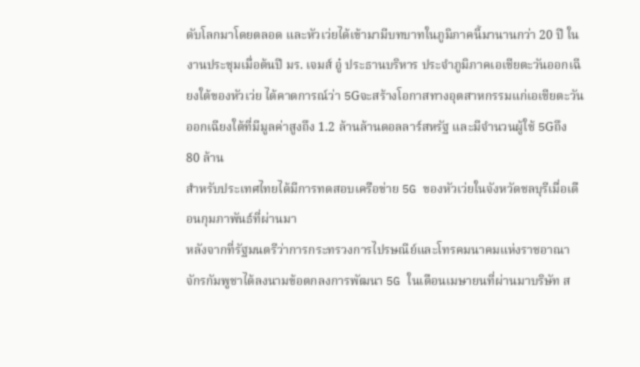ดับโลกมาโดยตลอด และหัวเว่ยได้เข้ามามีบทบาทในภูมิภาคนี้มานานกว่า 20 ปี ในงานประชุมเมื่อต้นปี มร. เจมส์ อู๋ ประธานบริหาร ประจำภูมิภาคเอเชียตะวันออกเฉียงใต้ของหัวเว่ย ได้คาดการณ์ว่า 5Gจะสร้างโอกาสทางอุตสาหกรรมแก่เอเชียตะวันออกเฉียงใต้ที่มีมูลค่าสูงถึง 1.2 ล้านล้านดอลลาร์สหรัฐ และมีจำนวนผู้ใช้ 5Gถึง 80 ล้าน
สำหรับประเทศไทยได้มีการทดสอบเครือข่าย 5G ของหัวเว่ยในจังหวัดชลบุรีเมื่อเดือนกุมภาพันธ์ที่ผ่านมา
หลังจากที่รัฐมนตรีว่าการกระทรวงการไปรษณีย์และโทรคมนาคมแห่งราชอาณาจักรกัมพูชาได้ลงนามข้อตกลงการพัฒนา 5G ในเดือนเมษายนที่ผ่านมาบริษัท ส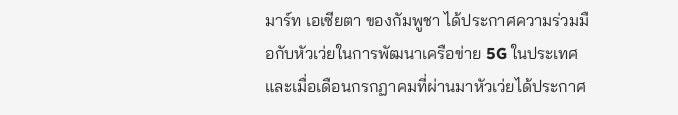มาร์ท เอเซียตา ของกัมพูชา ได้ประกาศความร่วมมือกับหัวเว่ยในการพัฒนาเครือข่าย 5G ในประเทศ
และเมื่อเดือนกรกฏาคมที่ผ่านมาหัวเว่ยได้ประกาศ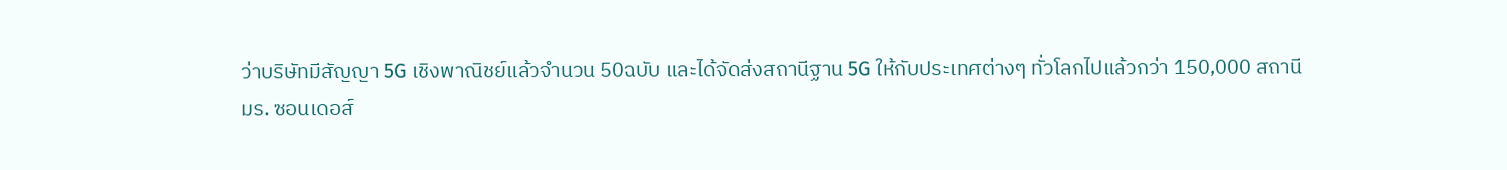ว่าบริษัทมีสัญญา 5G เชิงพาณิชย์แล้วจำนวน 50ฉบับ และได้จัดส่งสถานีฐาน 5G ให้กับประเทศต่างๆ ทั่วโลกไปแล้วกว่า 150,000 สถานี
มร. ซอนเดอส์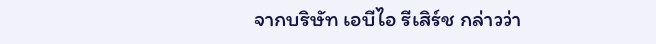จากบริษัท เอบีไอ รีเสิร์ช กล่าวว่า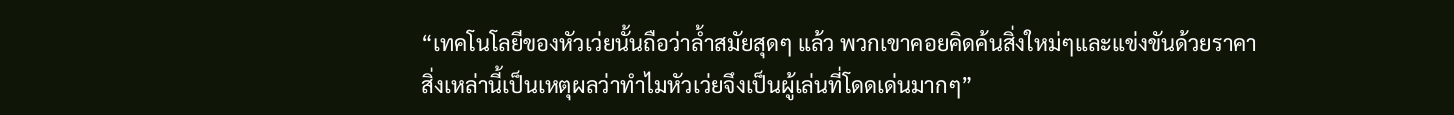“เทคโนโลยีของหัวเว่ยนั้นถือว่าล้ำสมัยสุดๆ แล้ว พวกเขาคอยคิดค้นสิ่งใหม่ๆและแข่งขันด้วยราคา สิ่งเหล่านี้เป็นเหตุผลว่าทำไมหัวเว่ยจึงเป็นผู้เล่นที่โดดเด่นมากๆ”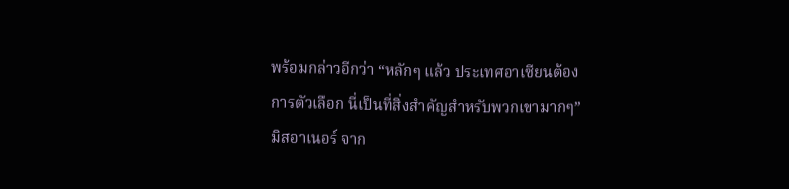พร้อมกล่าวอีกว่า “หลักๆ แล้ว ประเทศอาเซียนต้องการตัวเลือก นี่เป็นที่สิ่งสำคัญสำหรับพวกเขามากๆ”
มิสอาเนอร์ จาก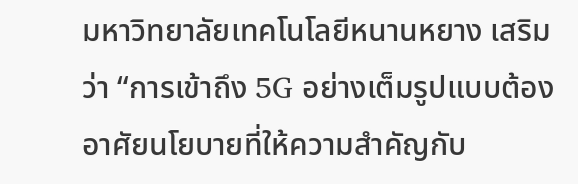มหาวิทยาลัยเทคโนโลยีหนานหยาง เสริมว่า “การเข้าถึง 5G อย่างเต็มรูปแบบต้องอาศัยนโยบายที่ให้ความสำคัญกับ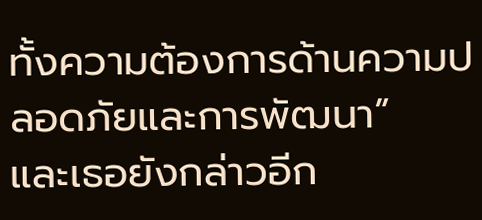ทั้งความต้องการด้านความปลอดภัยและการพัฒนา”
และเธอยังกล่าวอีก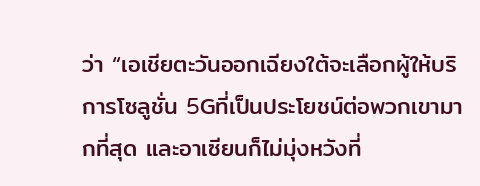ว่า “เอเชียตะวันออกเฉียงใต้จะเลือกผู้ให้บริการโซลูชั่น 5Gที่เป็นประโยชน์ต่อพวกเขามากที่สุด และอาเซียนก็ไม่มุ่งหวังที่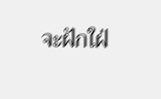จะฝักใฝ่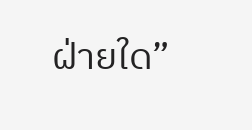ฝ่ายใด”